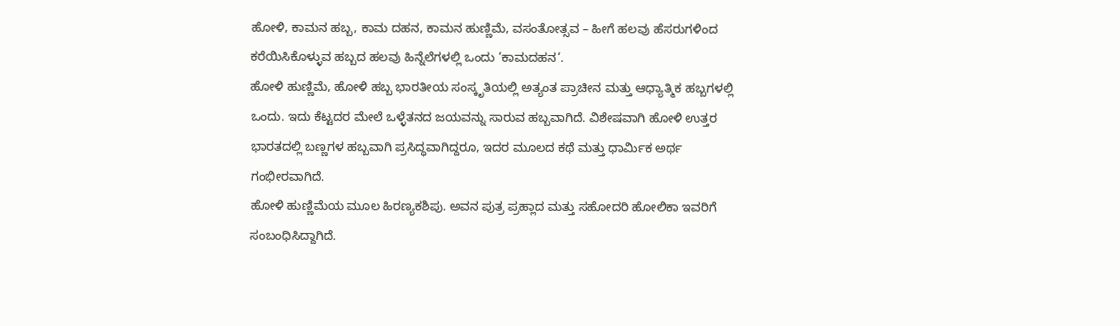ಹೋಳಿ, ಕಾಮನ ಹಬ್ಬ, ಕಾಮ ದಹನ, ಕಾಮನ ಹುಣ್ಣಿಮೆ, ವಸಂತೋತ್ಸವ – ಹೀಗೆ ಹಲವು ಹೆಸರುಗಳಿಂದ ಕರೆಯಿಸಿಕೊಳ್ಳುವ ಹಬ್ಬದ ಹಲವು ಹಿನ್ನೆಲೆಗಳಲ್ಲಿ ಒಂದು ‘ಕಾಮದಹನ‘.
ಹೋಳಿ ಹುಣ್ಣಿಮೆ, ಹೋಳಿ ಹಬ್ಬ ಭಾರತೀಯ ಸಂಸ್ಕೃತಿಯಲ್ಲಿ ಅತ್ಯಂತ ಪ್ರಾಚೀನ ಮತ್ತು ಆಧ್ಯಾತ್ಮಿಕ ಹಬ್ಬಗಳಲ್ಲಿ ಒಂದು. ಇದು ಕೆಟ್ಟದರ ಮೇಲೆ ಒಳ್ಳೆತನದ ಜಯವನ್ನು ಸಾರುವ ಹಬ್ಬವಾಗಿದೆ. ವಿಶೇಷವಾಗಿ ಹೋಳಿ ಉತ್ತರ ಭಾರತದಲ್ಲಿ ಬಣ್ಣಗಳ ಹಬ್ಬವಾಗಿ ಪ್ರಸಿದ್ಧವಾಗಿದ್ದರೂ, ಇದರ ಮೂಲದ ಕಥೆ ಮತ್ತು ಧಾರ್ಮಿಕ ಅರ್ಥ ಗಂಭೀರವಾಗಿದೆ.
ಹೋಳಿ ಹುಣ್ಣಿಮೆಯ ಮೂಲ ಹಿರಣ್ಯಕಶಿಪು. ಅವನ ಪುತ್ರ ಪ್ರಹ್ಲಾದ ಮತ್ತು ಸಹೋದರಿ ಹೋಲಿಕಾ ಇವರಿಗೆ ಸಂಬಂಧಿಸಿದ್ದಾಗಿದೆ.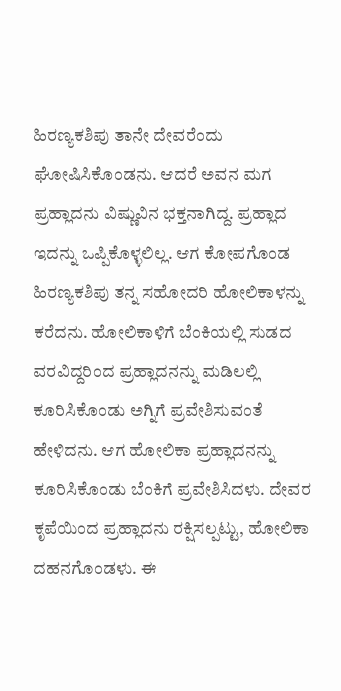ಹಿರಣ್ಯಕಶಿಪು ತಾನೇ ದೇವರೆಂದು ಘೋಷಿಸಿಕೊಂಡನು. ಆದರೆ ಅವನ ಮಗ ಪ್ರಹ್ಲಾದನು ವಿಷ್ಣುವಿನ ಭಕ್ತನಾಗಿದ್ದ. ಪ್ರಹ್ಲಾದ ಇದನ್ನು ಒಪ್ಪಿಕೊಳ್ಳಲಿಲ್ಲ. ಆಗ ಕೋಪಗೊಂಡ ಹಿರಣ್ಯಕಶಿಪು ತನ್ನ ಸಹೋದರಿ ಹೋಲಿಕಾಳನ್ನು ಕರೆದನು. ಹೋಲಿಕಾಳಿಗೆ ಬೆಂಕಿಯಲ್ಲಿ ಸುಡದ ವರವಿದ್ದರಿಂದ ಪ್ರಹ್ಲಾದನನ್ನು ಮಡಿಲಲ್ಲಿ ಕೂರಿಸಿಕೊಂಡು ಅಗ್ನಿಗೆ ಪ್ರವೇಶಿಸುವಂತೆ ಹೇಳಿದನು. ಆಗ ಹೋಲಿಕಾ ಪ್ರಹ್ಲಾದನನ್ನು ಕೂರಿಸಿಕೊಂಡು ಬೆಂಕಿಗೆ ಪ್ರವೇಶಿಸಿದಳು. ದೇವರ ಕೃಪೆಯಿಂದ ಪ್ರಹ್ಲಾದನು ರಕ್ಷಿಸಲ್ಪಟ್ಟು, ಹೋಲಿಕಾ ದಹನಗೊಂಡಳು. ಈ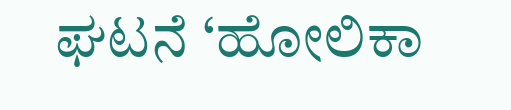ಘಟನೆ ‘ಹೋಲಿಕಾ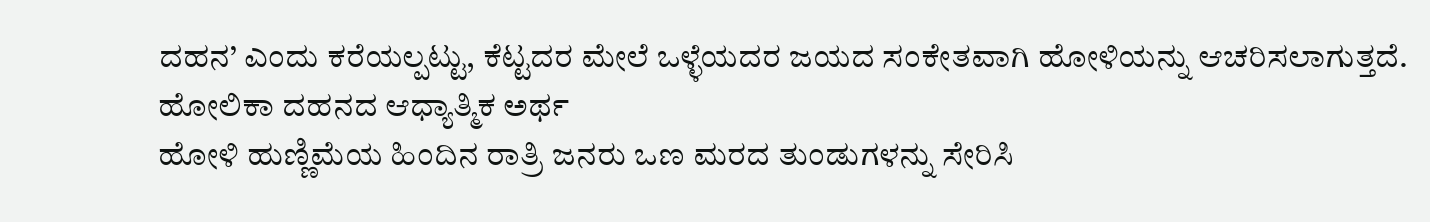ದಹನ’ ಎಂದು ಕರೆಯಲ್ಪಟ್ಟು, ಕೆಟ್ಟದರ ಮೇಲೆ ಒಳ್ಳೆಯದರ ಜಯದ ಸಂಕೇತವಾಗಿ ಹೋಳಿಯನ್ನು ಆಚರಿಸಲಾಗುತ್ತದೆ.
ಹೋಲಿಕಾ ದಹನದ ಆಧ್ಯಾತ್ಮಿಕ ಅರ್ಥ
ಹೋಳಿ ಹುಣ್ಣಿಮೆಯ ಹಿಂದಿನ ರಾತ್ರಿ ಜನರು ಒಣ ಮರದ ತುಂಡುಗಳನ್ನು ಸೇರಿಸಿ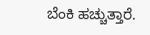ಬೆಂಕಿ ಹಚ್ಚುತ್ತಾರೆ.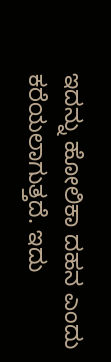ಇದನ್ನು ಹೋಲಿಕಾ ದಹನ ಎಂದು ಕರೆಯಲಾಗುತ್ತದೆ. ಇದು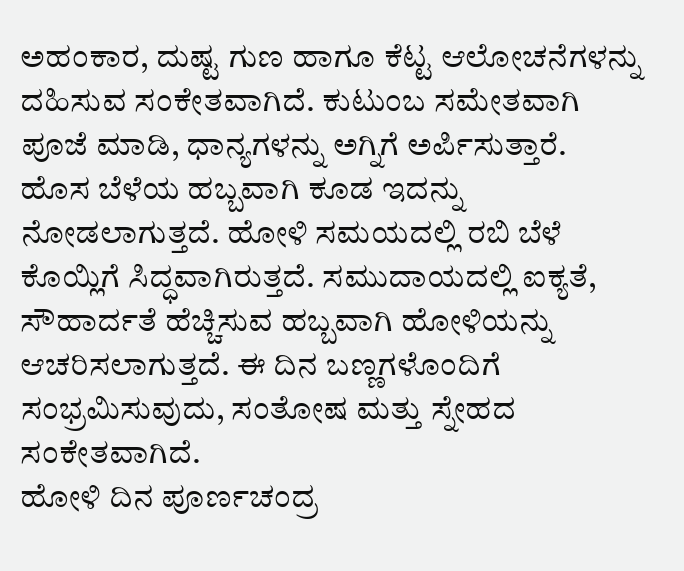ಅಹಂಕಾರ, ದುಷ್ಟ ಗುಣ ಹಾಗೂ ಕೆಟ್ಟ ಆಲೋಚನೆಗಳನ್ನು ದಹಿಸುವ ಸಂಕೇತವಾಗಿದೆ. ಕುಟುಂಬ ಸಮೇತವಾಗಿ ಪೂಜೆ ಮಾಡಿ, ಧಾನ್ಯಗಳನ್ನು ಅಗ್ನಿಗೆ ಅರ್ಪಿಸುತ್ತಾರೆ.
ಹೊಸ ಬೆಳೆಯ ಹಬ್ಬವಾಗಿ ಕೂಡ ಇದನ್ನು ನೋಡಲಾಗುತ್ತದೆ. ಹೋಳಿ ಸಮಯದಲ್ಲಿ ರಬಿ ಬೆಳೆ ಕೊಯ್ಲಿಗೆ ಸಿದ್ಧವಾಗಿರುತ್ತದೆ. ಸಮುದಾಯದಲ್ಲಿ ಐಕ್ಯತೆ, ಸೌಹಾರ್ದತೆ ಹೆಚ್ಚಿಸುವ ಹಬ್ಬವಾಗಿ ಹೋಳಿಯನ್ನು ಆಚರಿಸಲಾಗುತ್ತದೆ. ಈ ದಿನ ಬಣ್ಣಗಳೊಂದಿಗೆ ಸಂಭ್ರಮಿಸುವುದು, ಸಂತೋಷ ಮತ್ತು ಸ್ನೇಹದ ಸಂಕೇತವಾಗಿದೆ.
ಹೋಳಿ ದಿನ ಪೂರ್ಣಚಂದ್ರ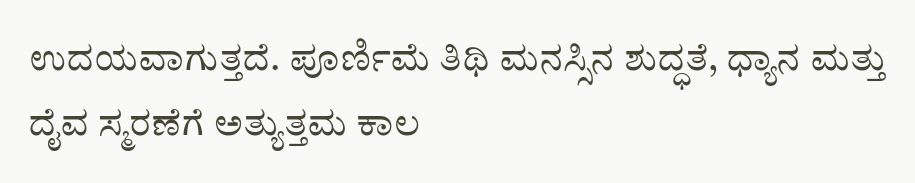ಉದಯವಾಗುತ್ತದೆ. ಪೂರ್ಣಿಮೆ ತಿಥಿ ಮನಸ್ಸಿನ ಶುದ್ಧತೆ, ಧ್ಯಾನ ಮತ್ತು ದೈವ ಸ್ಮರಣೆಗೆ ಅತ್ಯುತ್ತಮ ಕಾಲ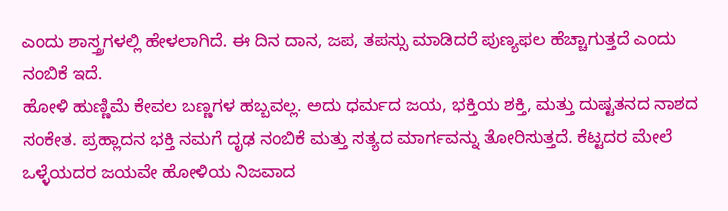ಎಂದು ಶಾಸ್ತ್ರಗಳಲ್ಲಿ ಹೇಳಲಾಗಿದೆ. ಈ ದಿನ ದಾನ, ಜಪ, ತಪಸ್ಸು ಮಾಡಿದರೆ ಪುಣ್ಯಫಲ ಹೆಚ್ಚಾಗುತ್ತದೆ ಎಂದು ನಂಬಿಕೆ ಇದೆ.
ಹೋಳಿ ಹುಣ್ಣಿಮೆ ಕೇವಲ ಬಣ್ಣಗಳ ಹಬ್ಬವಲ್ಲ. ಅದು ಧರ್ಮದ ಜಯ, ಭಕ್ತಿಯ ಶಕ್ತಿ, ಮತ್ತು ದುಷ್ಟತನದ ನಾಶದ ಸಂಕೇತ. ಪ್ರಹ್ಲಾದನ ಭಕ್ತಿ ನಮಗೆ ದೃಢ ನಂಬಿಕೆ ಮತ್ತು ಸತ್ಯದ ಮಾರ್ಗವನ್ನು ತೋರಿಸುತ್ತದೆ. ಕೆಟ್ಟದರ ಮೇಲೆ ಒಳ್ಳೆಯದರ ಜಯವೇ ಹೋಳಿಯ ನಿಜವಾದ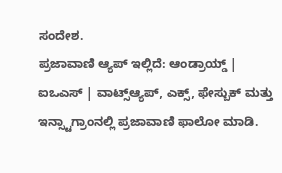ಸಂದೇಶ.
ಪ್ರಜಾವಾಣಿ ಆ್ಯಪ್ ಇಲ್ಲಿದೆ: ಆಂಡ್ರಾಯ್ಡ್ | ಐಒಎಸ್ | ವಾಟ್ಸ್ಆ್ಯಪ್, ಎಕ್ಸ್, ಫೇಸ್ಬುಕ್ ಮತ್ತು ಇನ್ಸ್ಟಾಗ್ರಾಂನಲ್ಲಿ ಪ್ರಜಾವಾಣಿ ಫಾಲೋ ಮಾಡಿ.